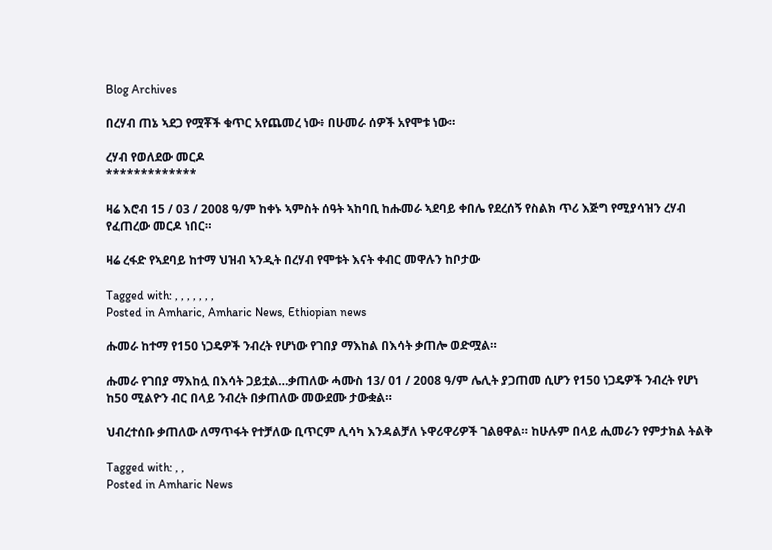Blog Archives

በረሃብ ጠኔ ኣደጋ የሟቾች ቁጥር አየጨመረ ነው፥ በሁመራ ሰዎች አየሞቱ ነው።

ረሃብ የወለደው መርዶ
*************

ዛሬ እሮብ 15 / 03 / 2008 ዓ/ም ከቀኑ ኣምስት ሰዓት ኣከባቢ ከሑመራ ኣደባይ ቀበሌ የደረሰኝ የስልክ ጥሪ እጅግ የሚያሳዝን ረሃብ የፈጠረው መርዶ ነበር።

ዛሬ ረፋድ የኣደባይ ከተማ ህዝብ ኣንዲት በረሃብ የሞቱት እናት ቀብር መዋሉን ከቦታው

Tagged with: , , , , , , ,
Posted in Amharic, Amharic News, Ethiopian news

ሑመራ ከተማ የ150 ነጋዴዎች ንብረት የሆነው የገበያ ማእከል በእሳት ቃጠሎ ወድሟል።

ሑመራ የገበያ ማእከሏ በእሳት ጋይቷል…ቃጠለው ሓሙስ 13/ 01 / 2008 ዓ/ም ሌሊት ያጋጠመ ሲሆን የ150 ነጋዴዎች ንብረት የሆነ ከ50 ሚልዮን ብር በላይ ንብረት በቃጠለው መውደሙ ታውቋል።

ህብረተሰቡ ቃጠለው ለማጥፋት የተቻለው ቢጥርም ሊሳካ እንዳልቻለ ኑዋሪዋሪዎች ገልፀዋል። ከሁሉም በላይ ሒመራን የምታክል ትልቅ

Tagged with: , ,
Posted in Amharic News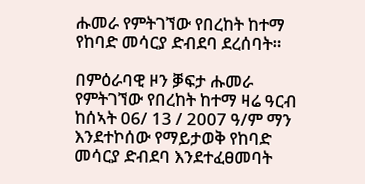ሑመራ የምትገኘው የበረከት ከተማ የከባድ መሳርያ ድብደባ ደረሰባት።

በምዕራባዊ ዞን ቓፍታ ሑመራ የምትገኘው የበረከት ከተማ ዛሬ ዓርብ ከሰኣት 06/ 13 / 2007 ዓ/ም ማን እንደተኮሰው የማይታወቅ የከባድ መሳርያ ድብደባ እንደተፈፀመባት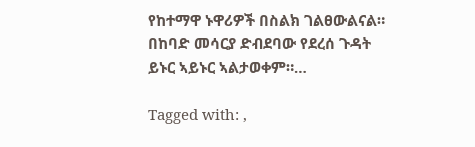የከተማዋ ኑዋሪዎች በስልክ ገልፀውልናል። በከባድ መሳርያ ድብደባው የደረሰ ጉዳት ይኑር ኣይኑር ኣልታወቀም።…

Tagged with: ,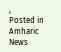,
Posted in Amharic News